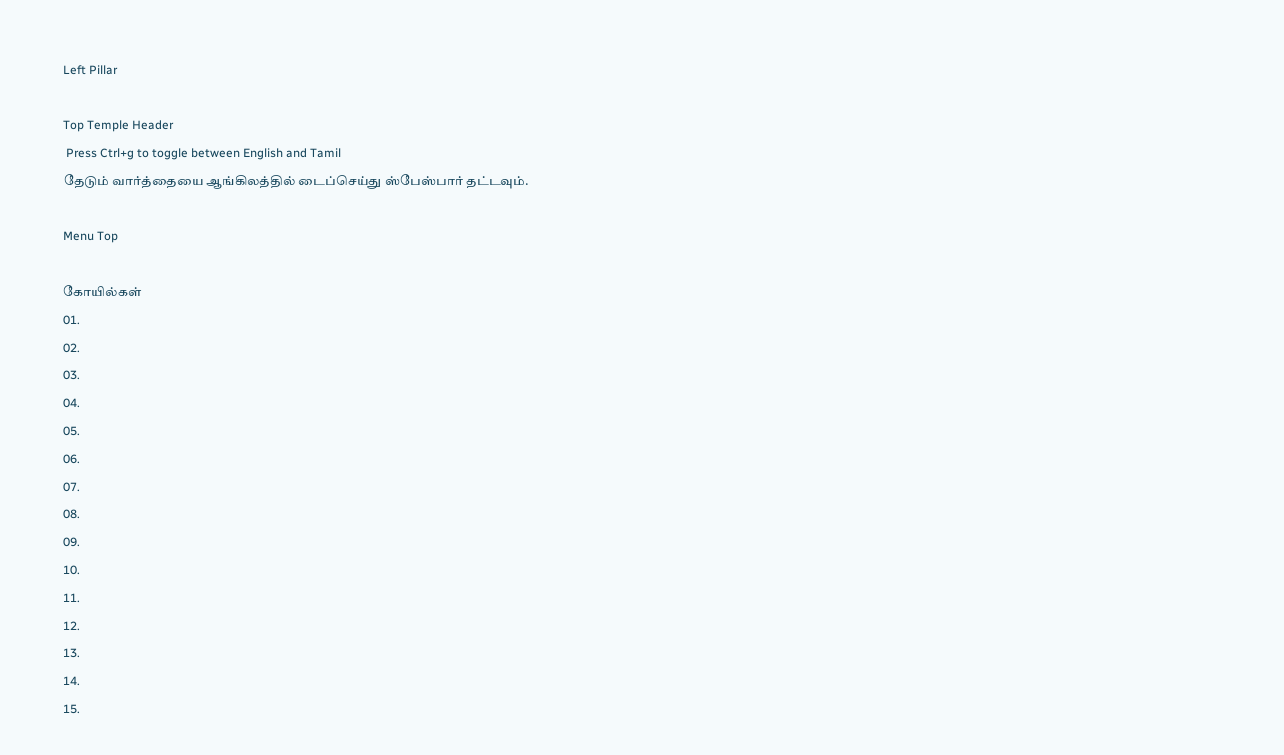Left Pillar

Top Temple Header
 Press Ctrl+g to toggle between English and Tamil
தேடும் வார்த்தையை ஆங்கிலத்தில் டைப்செய்து ஸ்பேஸ்பார் தட்டவும்.

Menu Top

கோயில்கள்
01.
02.
03.
04.
05.
06.
07.
08.
09.
10.
11.
12.
13.
14.
15.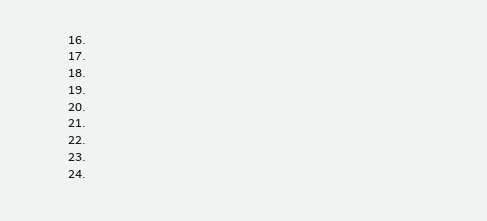16.
17.
18.
19.
20.
21.
22.
23.
24.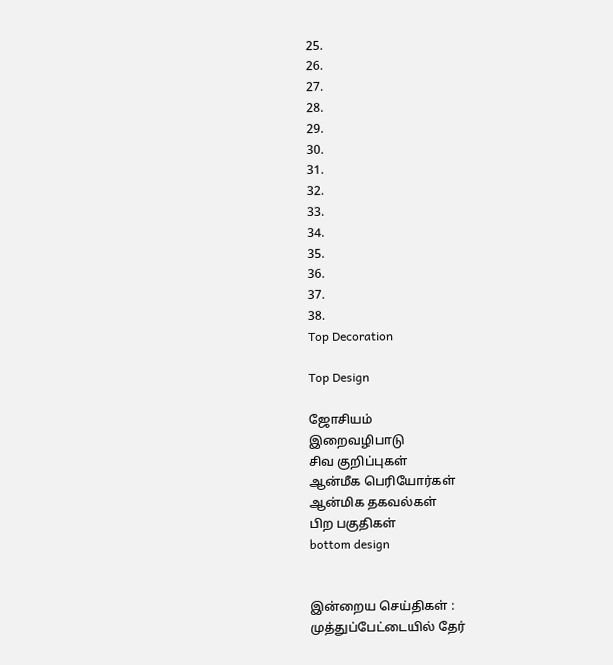25.
26.
27.
28.
29.
30.
31.
32.
33.
34.
35.
36.
37.
38.
Top Decoration

Top Design

ஜோசியம்
இறைவழிபாடு
சிவ குறிப்புகள்
ஆன்மீக பெரியோர்கள்
ஆன்மிக தகவல்கள்
பிற பகுதிகள்
bottom design


இன்றைய செய்திகள் :
முத்துப்பேட்டையில் தேர்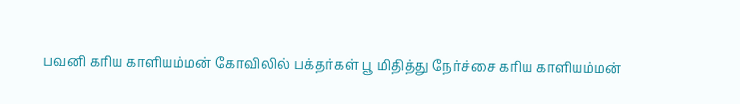பவனி கரிய காளியம்மன் கோவிலில் பக்தர்கள் பூ மிதித்து நேர்ச்சை கரிய காளியம்மன்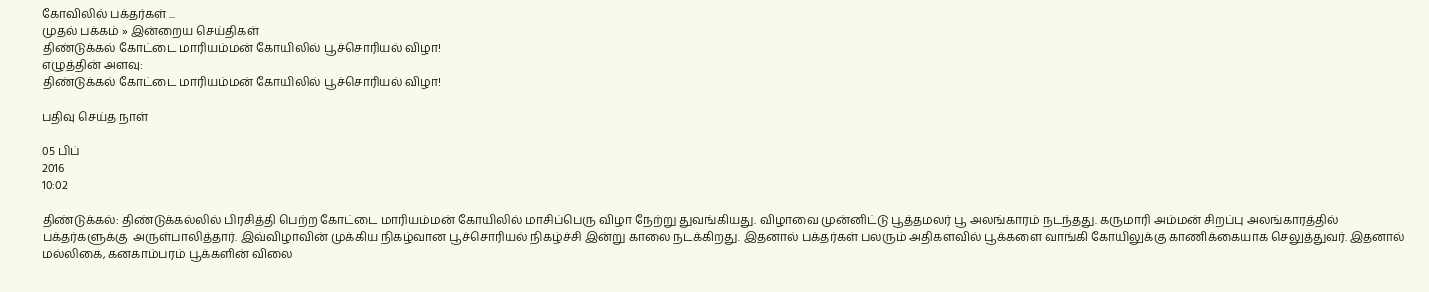கோவிலில் பக்தர்கள் ...
முதல் பக்கம் » இன்றைய செய்திகள்
திண்டுக்கல் கோட்டை மாரியம்மன் கோயிலில் பூச்சொரியல் விழா!
எழுத்தின் அளவு:
திண்டுக்கல் கோட்டை மாரியம்மன் கோயிலில் பூச்சொரியல் விழா!

பதிவு செய்த நாள்

05 பிப்
2016
10:02

திண்டுக்கல்: திண்டுக்கல்லில் பிரசித்தி பெற்ற கோட்டை மாரியம்மன் கோயிலில் மாசிப்பெரு விழா நேற்று துவங்கியது. விழாவை முன்னிட்டு பூத்தமலர் பூ அலங்காரம் நடந்தது. கருமாரி அம்மன் சிறப்பு அலங்காரத்தில் பக்தர்களுக்கு  அருள்பாலித்தார். இவ்விழாவின் முக்கிய நிகழ்வான பூச்சொரியல் நிகழ்ச்சி இன்று காலை நடக்கிறது. இதனால் பக்தர்கள் பலரும் அதிகளவில் பூக்களை வாங்கி கோயிலுக்கு காணிக்கையாக செலுத்துவர். இதனால் மல்லிகை, கனகாம்பரம் பூக்களின் விலை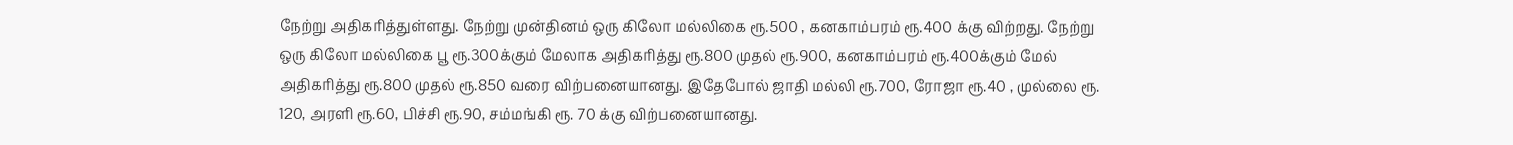நேற்று அதிகரித்துள்ளது. நேற்று முன்தினம் ஒரு கிலோ மல்லிகை ரூ.500 , கனகாம்பரம் ரூ.400 க்கு விற்றது. நேற்று ஒரு கிலோ மல்லிகை பூ ரூ.300க்கும் மேலாக அதிகரித்து ரூ.800 முதல் ரூ.900, கனகாம்பரம் ரூ.400க்கும் மேல் அதிகரித்து ரூ.800 முதல் ரூ.850 வரை விற்பனையானது. இதேபோல் ஜாதி மல்லி ரூ.700, ரோஜா ரூ.40 , முல்லை ரூ. 120, அரளி ரூ.60, பிச்சி ரூ.90, சம்மங்கி ரூ. 70 க்கு விற்பனையானது.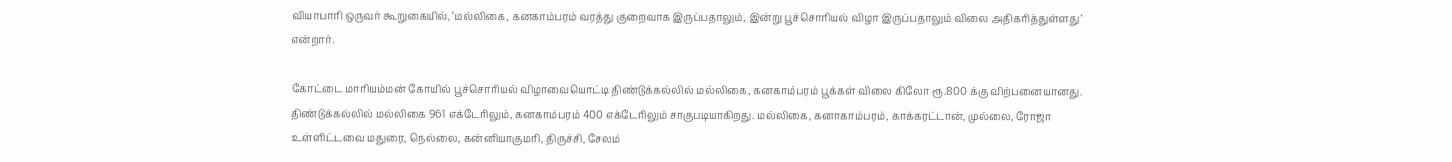வியாபாரி ஒருவர் கூறுகையில், ‘மல்லிகை, கனகாம்பரம் வரத்து குறைவாக இருப்பதாலும், இன்று பூச்சொரியல் விழா இருப்பதாலும் விலை அதிகரித்துள்ளது’ என்றார்.

கோட்டை மாரியம்மன் கோயில் பூச்சொரியல் விழாவையொட்டி திண்டுக்கல்லில் மல்லிகை, கனகாம்பரம் பூக்கள் விலை கிலோ ரூ.800 க்கு விற்பனையானது. திண்டுக்கல்லில் மல்லிகை 961 எக்டேரிலும், கனகாம்பரம் 400 எக்டேரிலும் சாகுபடியாகிறது. மல்லிகை, கனாகாம்பரம், காக்கரட்டான், முல்லை, ரோஜா உள்ளிட்டவை மதுரை, நெல்லை, கன்னியாகுமரி, திருச்சி, சேலம்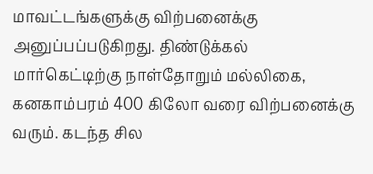மாவட்டங்களுக்கு விற்பனைக்கு அனுப்பப்படுகிறது. திண்டுக்கல் மார்கெட்டிற்கு நாள்தோறும் மல்லிகை, கனகாம்பரம் 400 கிலோ வரை விற்பனைக்கு வரும். கடந்த சில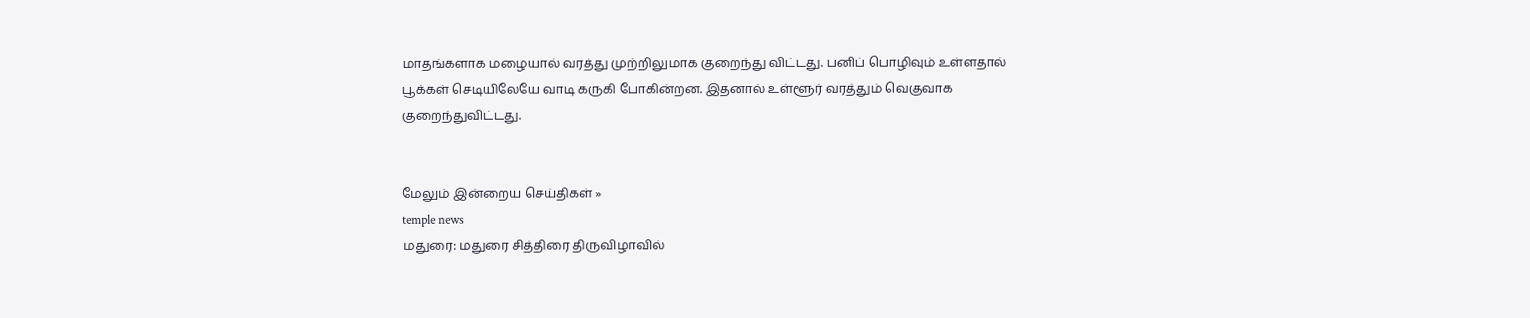மாதங்களாக மழையால் வரத்து முற்றிலுமாக குறைந்து விட்டது. பனிப் பொழிவும் உள்ளதால் பூக்கள் செடியிலேயே வாடி கருகி போகின்றன. இதனால் உள்ளூர் வரத்தும் வெகுவாக குறைந்துவிட்டது.


மேலும் இன்றைய செய்திகள் »
temple news
மதுரை: மதுரை சித்திரை திருவிழாவில்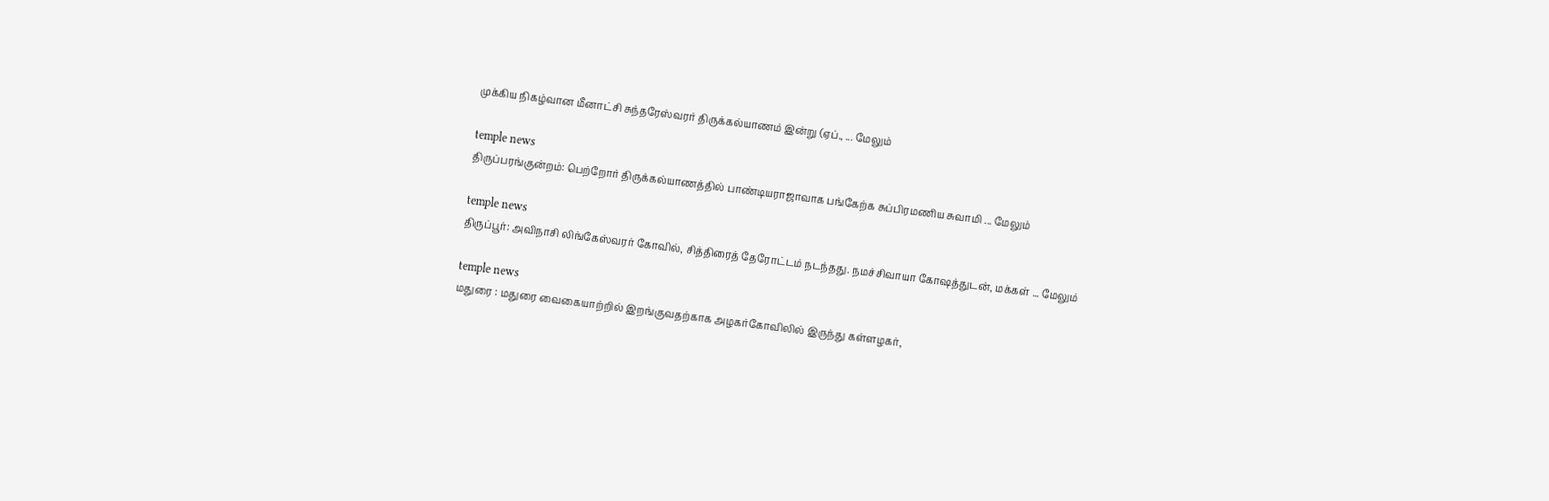முக்கிய நிகழ்வான மீனாட்சி சுந்தரேஸ்வரர் திருக்கல்யாணம் இன்று (ஏப்., ... மேலும்

temple news
திருப்பரங்குன்றம்: பெற்றோர் திருக்கல்யாணத்தில் பாண்டியராஜாவாக பங்கேற்க சுப்பிரமணிய சுவாமி ... மேலும்

temple news
திருப்பூர்: அவிநாசி லிங்கேஸ்வரர் கோவில், சித்திரைத் தேரோட்டம் நடந்தது. நமச்சிவாயா கோஷத்துடன், மக்கள் ... மேலும்

temple news
மதுரை : மதுரை வைகையாற்றில் இறங்குவதற்காக அழகர்கோவிலில் இருந்து கள்ளழகர்,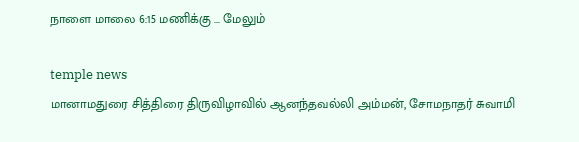நாளை மாலை 6:15 மணிக்கு ... மேலும்

temple news
மானாமதுரை சித்திரை திருவிழாவில் ஆனந்தவல்லி அம்மன், சோமநாதர் சுவாமி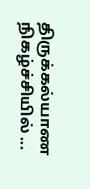திருக்கல்யாண நிகழ்ச்சியில் ...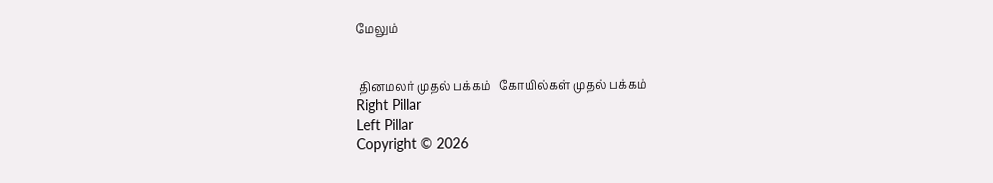மேலும்


 தினமலர் முதல் பக்கம்   கோயில்கள் முதல் பக்கம்
Right Pillar
Left Pillar
Copyright © 2026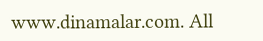www.dinamalar.com. All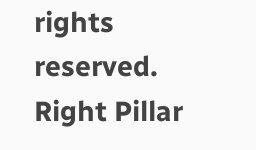rights reserved.
Right Pillar